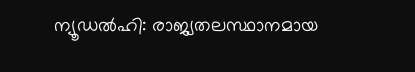ന്യൂഡൽഹി: രാജ്യതലസ്ഥാനമായ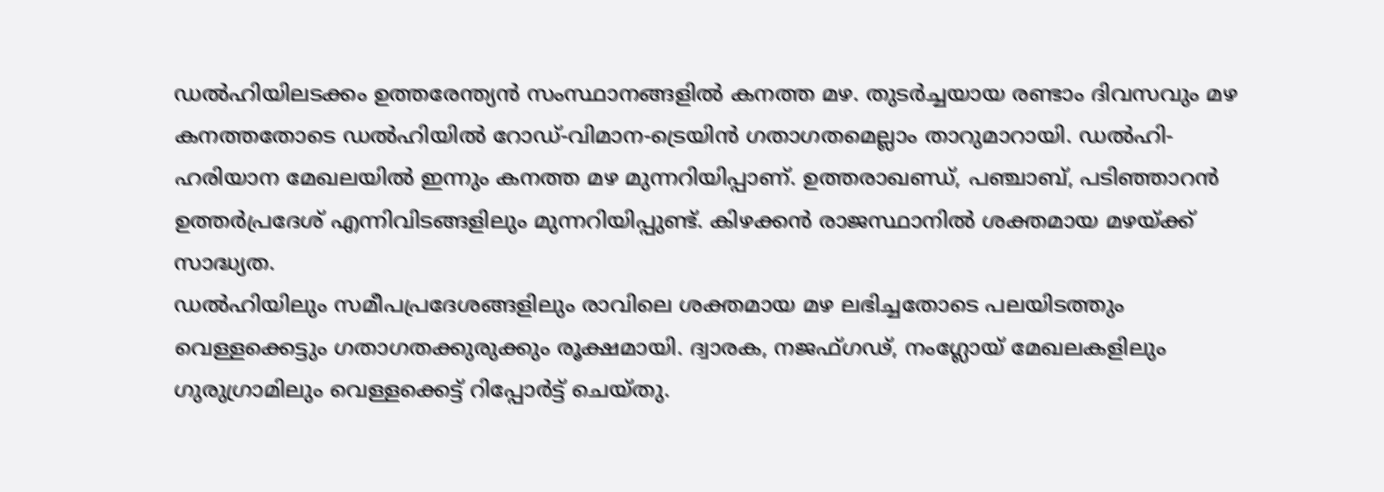ഡൽഹിയിലടക്കം ഉത്തരേന്ത്യൻ സംസ്ഥാനങ്ങളിൽ കനത്ത മഴ. തുടർച്ചയായ രണ്ടാം ദിവസവും മഴ കനത്തതോടെ ഡൽഹിയിൽ റോഡ്-വിമാന-ട്രെയിൻ ഗതാഗതമെല്ലാം താറുമാറായി. ഡൽഹി-ഹരിയാന മേഖലയിൽ ഇന്നും കനത്ത മഴ മുന്നറിയിപ്പാണ്. ഉത്തരാഖണ്ഡ്, പഞ്ചാബ്, പടിഞ്ഞാറൻ ഉത്തർപ്രദേശ് എന്നിവിടങ്ങളിലും മുന്നറിയിപ്പുണ്ട്. കിഴക്കൻ രാജസ്ഥാനിൽ ശക്തമായ മഴയ്ക്ക് സാദ്ധ്യത.
ഡൽഹിയിലും സമീപപ്രദേശങ്ങളിലും രാവിലെ ശക്തമായ മഴ ലഭിച്ചതോടെ പലയിടത്തും വെള്ളക്കെട്ടും ഗതാഗതക്കുരുക്കും രൂക്ഷമായി. ദ്വാരക, നജഫ്ഗഢ്, നംഗ്ലോയ് മേഖലകളിലും ഗുരുഗ്രാമിലും വെള്ളക്കെട്ട് റിപ്പോർട്ട് ചെയ്തു.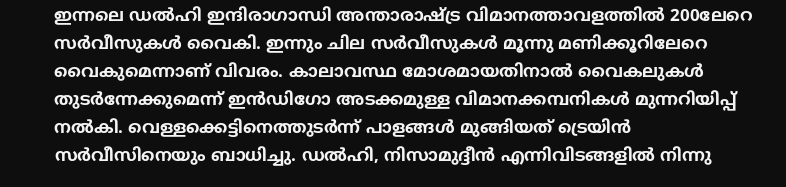ഇന്നലെ ഡൽഹി ഇന്ദിരാഗാന്ധി അന്താരാഷ്ട്ര വിമാനത്താവളത്തിൽ 200ലേറെ സർവീസുകൾ വൈകി. ഇന്നും ചില സർവീസുകൾ മൂന്നു മണിക്കൂറിലേറെ വൈകുമെന്നാണ് വിവരം. കാലാവസ്ഥ മോശമായതിനാൽ വൈകലുകൾ തുടർന്നേക്കുമെന്ന് ഇൻഡിഗോ അടക്കമുള്ള വിമാനക്കമ്പനികൾ മുന്നറിയിപ്പ് നൽകി. വെള്ളക്കെട്ടിനെത്തുടർന്ന് പാളങ്ങൾ മുങ്ങിയത് ട്രെയിൻ സർവീസിനെയും ബാധിച്ചു. ഡൽഹി, നിസാമുദ്ദീൻ എന്നിവിടങ്ങളിൽ നിന്നു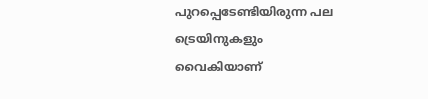പുറപ്പെടേണ്ടിയിരുന്ന പല ട്രെയിനുകളും വൈകിയാണ്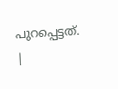പുറപ്പെട്ടത്.
|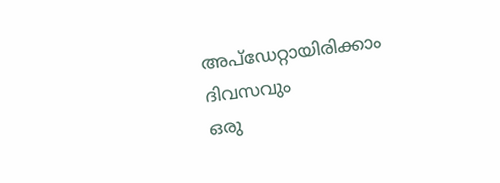അപ്ഡേറ്റായിരിക്കാം ദിവസവും
ഒരു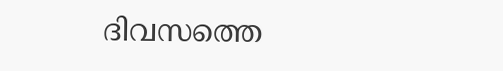ദിവസത്തെ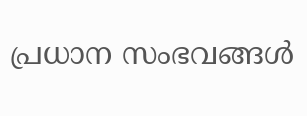പ്രധാന സംഭവങ്ങൾ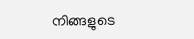നിങ്ങളുടെ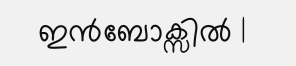ഇൻബോക്സിൽ |